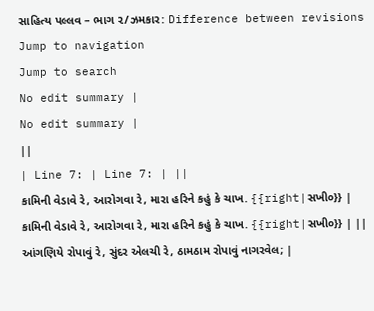સાહિત્ય પલ્લવ – ભાગ ૨/ઝમકાર: Difference between revisions
Jump to navigation
Jump to search
No edit summary |
No edit summary |
||
| Line 7: | Line 7: | ||
કામિની વેડાવે રે, આરોગવા રે, મારા હરિને કહું કે ચાખ. {{right|સખી૦}} | કામિની વેડાવે રે, આરોગવા રે, મારા હરિને કહું કે ચાખ. {{right|સખી૦}} | ||
આંગણિયે રોપાવું રે, સુંદર એલચી રે, ઠામઠામ રોપાવું નાગરવેલ; |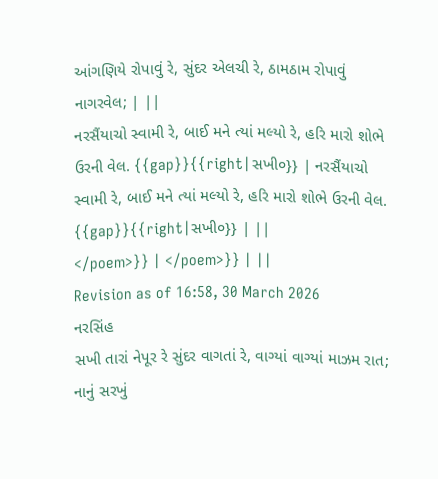આંગણિયે રોપાવું રે, સુંદર એલચી રે, ઠામઠામ રોપાવું નાગરવેલ; | ||
નરસૈંયાચો સ્વામી રે, બાઈ મને ત્યાં મલ્યો રે, હરિ મારો શોભે ઉરની વેલ. {{gap}}{{right|સખી૦}} | નરસૈંયાચો સ્વામી રે, બાઈ મને ત્યાં મલ્યો રે, હરિ મારો શોભે ઉરની વેલ. {{gap}}{{right|સખી૦}} | ||
</poem>}} | </poem>}} | ||
Revision as of 16:58, 30 March 2026
નરસિંહ
સખી તારાં નેપૂર રે સુંદર વાગતાં રે, વાગ્યાં વાગ્યાં માઝમ રાત;
નાનું સરખું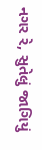નગર રે, સુતેલું જાગિયું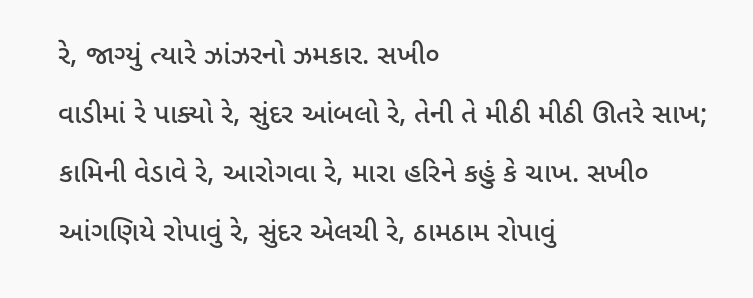રે, જાગ્યું ત્યારે ઝાંઝરનો ઝમકાર. સખી૦
વાડીમાં રે પાક્યો રે, સુંદર આંબલો રે, તેની તે મીઠી મીઠી ઊતરે સાખ;
કામિની વેડાવે રે, આરોગવા રે, મારા હરિને કહું કે ચાખ. સખી૦
આંગણિયે રોપાવું રે, સુંદર એલચી રે, ઠામઠામ રોપાવું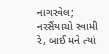નાગરવેલ;
નરસૈંયાચો સ્વામી રે, બાઈ મને ત્યાં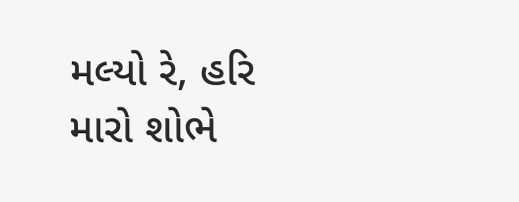મલ્યો રે, હરિ મારો શોભે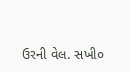ઉરની વેલ. સખી૦